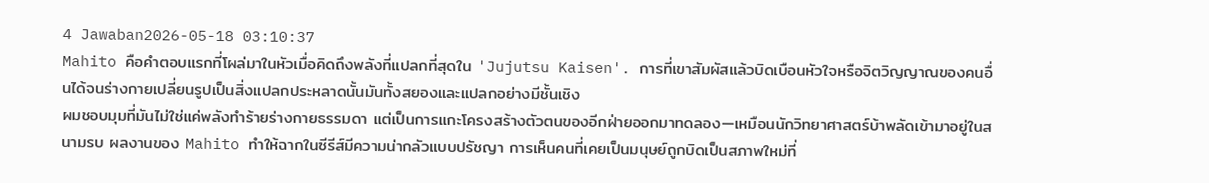4 Jawaban2026-05-18 03:10:37
Mahito คือคำตอบแรกที่โผล่มาในหัวเมื่อคิดถึงพลังที่แปลกที่สุดใน 'Jujutsu Kaisen'. การที่เขาสัมผัสแล้วบิดเบือนหัวใจหรือจิตวิญญาณของคนอื่นได้จนร่างกายเปลี่ยนรูปเป็นสิ่งแปลกประหลาดนั้นมันทั้งสยองและแปลกอย่างมีชั้นเชิง
ผมชอบมุมที่มันไม่ใช่แค่พลังทำร้ายร่างกายธรรมดา แต่เป็นการแกะโครงสร้างตัวตนของอีกฝ่ายออกมาทดลอง—เหมือนนักวิทยาศาสตร์บ้าพลัดเข้ามาอยู่ในสนามรบ ผลงานของ Mahito ทำให้ฉากในซีรีส์มีความน่ากลัวแบบปรัชญา การเห็นคนที่เคยเป็นมนุษย์ถูกบิดเป็นสภาพใหม่ที่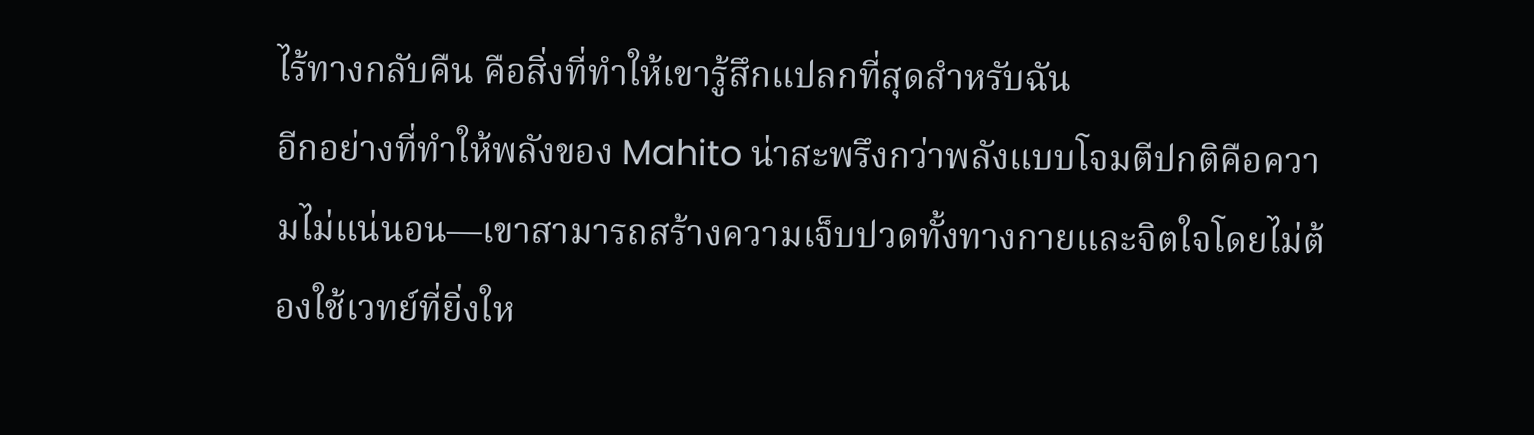ไร้ทางกลับคืน คือสิ่งที่ทำให้เขารู้สึกแปลกที่สุดสำหรับฉัน
อีกอย่างที่ทำให้พลังของ Mahito น่าสะพรึงกว่าพลังแบบโจมตีปกติคือความไม่แน่นอน—เขาสามารถสร้างความเจ็บปวดทั้งทางกายและจิตใจโดยไม่ต้องใช้เวทย์ที่ยิ่งให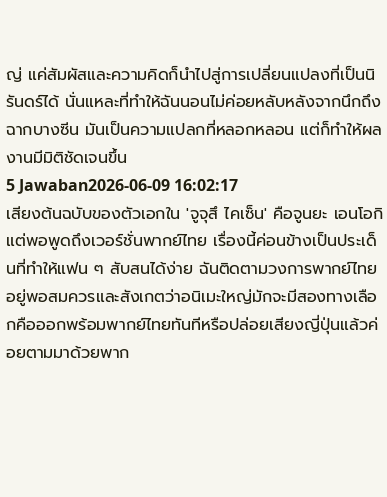ญ่ แค่สัมผัสและความคิดก็นำไปสู่การเปลี่ยนแปลงที่เป็นนิรันดร์ได้ นั่นแหละที่ทำให้ฉันนอนไม่ค่อยหลับหลังจากนึกถึงฉากบางซีน มันเป็นความแปลกที่หลอกหลอน แต่ก็ทำให้ผลงานมีมิติชัดเจนขึ้น
5 Jawaban2026-06-09 16:02:17
เสียงต้นฉบับของตัวเอกใน 'จูจุสึ ไคเซ็น' คือจูนยะ เอนโอกิ แต่พอพูดถึงเวอร์ชั่นพากย์ไทย เรื่องนี้ค่อนข้างเป็นประเด็นที่ทำให้แฟน ๆ สับสนได้ง่าย ฉันติดตามวงการพากย์ไทยอยู่พอสมควรและสังเกตว่าอนิเมะใหญ่มักจะมีสองทางเลือกคือออกพร้อมพากย์ไทยทันทีหรือปล่อยเสียงญี่ปุ่นแล้วค่อยตามมาด้วยพาก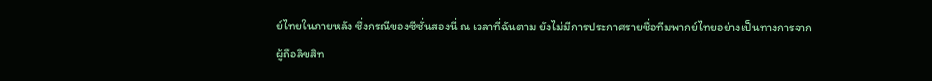ย์ไทยในภายหลัง ซึ่งกรณีของซีซั่นสองนี่ ณ เวลาที่ฉันตาม ยังไม่มีการประกาศรายชื่อทีมพากย์ไทยอย่างเป็นทางการจากผู้ถือลิขสิท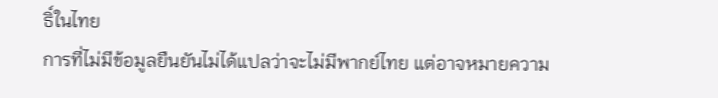ธิ์ในไทย
การที่ไม่มีข้อมูลยืนยันไม่ได้แปลว่าจะไม่มีพากย์ไทย แต่อาจหมายความ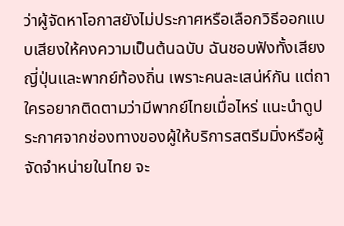ว่าผู้จัดหาโอกาสยังไม่ประกาศหรือเลือกวิธีออกแบบเสียงให้คงความเป็นต้นฉบับ ฉันชอบฟังทั้งเสียงญี่ปุ่นและพากย์ท้องถิ่น เพราะคนละเสน่ห์กัน แต่ถาใครอยากติดตามว่ามีพากย์ไทยเมื่อไหร่ แนะนำดูประกาศจากช่องทางของผู้ให้บริการสตรีมมิ่งหรือผู้จัดจำหน่ายในไทย จะ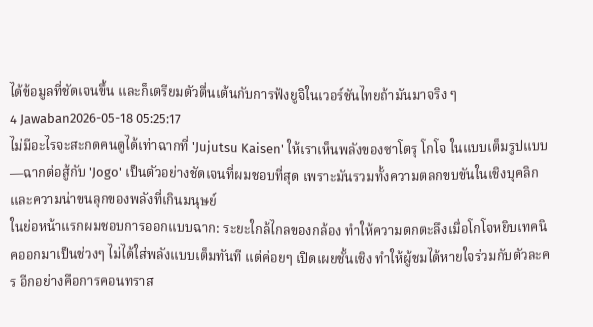ได้ข้อมูลที่ชัดเจนขึ้น และก็เตรียมตัวตื่นเต้นกับการฟังยูจิในเวอร์ชันไทยถ้ามันมาจริง ๆ
4 Jawaban2026-05-18 05:25:17
ไม่มีอะไรจะสะกดคนดูได้เท่าฉากที่ 'Jujutsu Kaisen' ให้เราเห็นพลังของซาโตรุ โกโจ ในแบบเต็มรูปแบบ—ฉากต่อสู้กับ 'Jogo' เป็นตัวอย่างชัดเจนที่ผมชอบที่สุด เพราะมันรวมทั้งความตลกขบขันในเชิงบุคลิกและความน่าขนลุกของพลังที่เกินมนุษย์
ในย่อหน้าแรกผมชอบการออกแบบฉาก: ระยะใกล้ไกลของกล้อง ทำให้ความตกตะลึงเมื่อโกโจหยิบเทคนิคออกมาเป็นช่วงๆ ไม่ได้ใส่พลังแบบเต็มทันที แต่ค่อยๆ เปิดเผยชั้นเชิง ทำให้ผู้ชมได้หายใจร่วมกับตัวละคร อีกอย่างคือการคอนทราส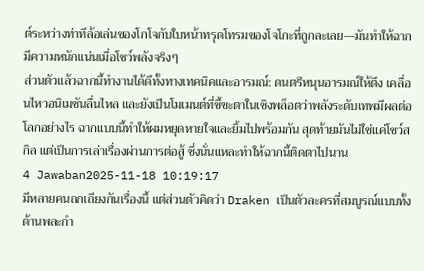ต์ระหว่างท่าทีล้อเล่นของโกโจกับใบหน้าทรุดโทรมของโจโกะที่ถูกละเลย—มันทำให้ฉากมีความหนักแน่นเมื่อโชว์พลังจริงๆ
ส่วนตัวแล้วฉากนี้ทำงานได้ดีทั้งทางเทคนิคและอารมณ์: ดนตรีหนุนอารมณ์ให้ตึง เคลื่อนไหวอนิเมชันลื่นไหล และยังเป็นโมเมนต์ที่ชี้ชะตาในเชิงพล็อตว่าพลังระดับเทพมีผลต่อโลกอย่างไร ฉากแบบนี้ทำให้ผมหยุดหายใจและยิ้มไปพร้อมกัน สุดท้ายมันไม่ใช่แค่โชว์สกิล แต่เป็นการเล่าเรื่องผ่านการต่อสู้ ซึ่งนั่นแหละทำให้ฉากนี้ติดตาไปนาน
4 Jawaban2025-11-18 10:19:17
มีหลายคนถกเถียงกันเรื่องนี้ แต่ส่วนตัวคิดว่า Draken เป็นตัวละครที่สมบูรณ์แบบทั้งด้านพละกำ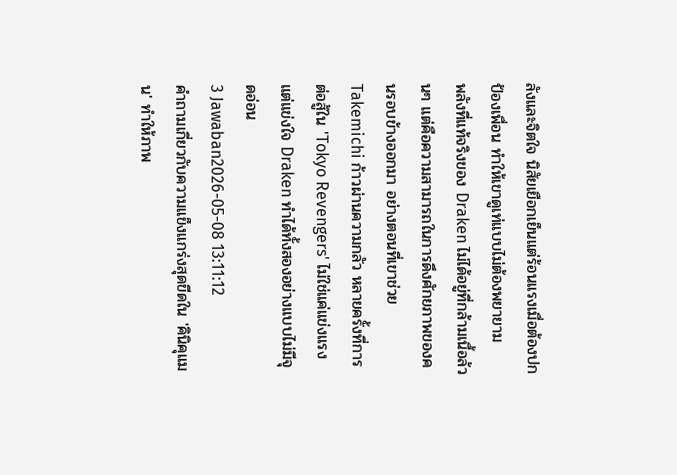ลังและจิตใจ นิสัยเยือกเย็นแต่ร้อนแรงเมื่อต้องปกป้องเพื่อน ทำให้เขาดูเท่แบบไม่ต้องพยายาม
พลังที่แท้จริงของ Draken ไม่ได้อยู่ที่กล้ามเนื้อล้วนๆ แต่คือความสามารถในการดึงศักยภาพของคนรอบข้างออกมา อย่างตอนที่เขาช่วย Takemichi ก้าวผ่านความกลัว หลายครั้งที่การต่อสู้ใน 'Tokyo Revengers' ไม่ใช่แค่แข่งแรง แต่แข่งใจ Draken ทำได้ทั้งสองอย่างแบบไม่มีจุดอ่อน
3 Jawaban2026-05-08 13:11:12
คำถามเกี่ยวกับความแข็งแกร่งสุดขีดใน 'คินิคุแมน' ทำให้ภาพ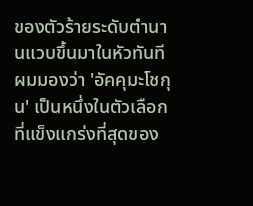ของตัวร้ายระดับตำนานแวบขึ้นมาในหัวทันที
ผมมองว่า 'อัคคุมะโชกุน' เป็นหนึ่งในตัวเลือกที่แข็งแกร่งที่สุดของ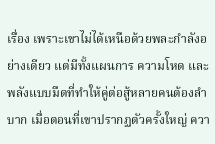เรื่อง เพราะเขาไม่ได้เหนือด้วยพละกำลังอย่างเดียว แต่มีทั้งแผนการ ความโหด และพลังแบบมืดที่ทำให้คู่ต่อสู้หลายคนต้องลำบาก เมื่อตอนที่เขาปรากฏตัวครั้งใหญ่ ควา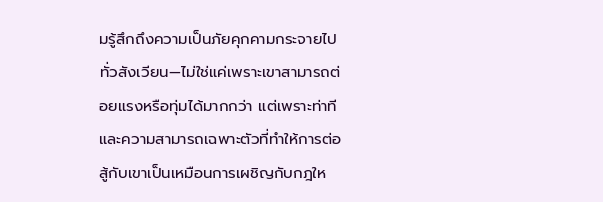มรู้สึกถึงความเป็นภัยคุกคามกระจายไปทั่วสังเวียน—ไม่ใช่แค่เพราะเขาสามารถต่อยแรงหรือทุ่มได้มากกว่า แต่เพราะท่าทีและความสามารถเฉพาะตัวที่ทำให้การต่อสู้กับเขาเป็นเหมือนการเผชิญกับกฎให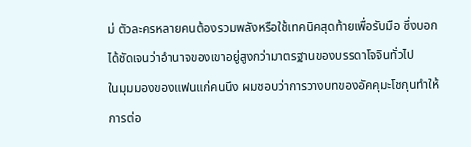ม่ ตัวละครหลายคนต้องรวมพลังหรือใช้เทคนิคสุดท้ายเพื่อรับมือ ซึ่งบอกได้ชัดเจนว่าอำนาจของเขาอยู่สูงกว่ามาตรฐานของบรรดาโจจินทั่วไป
ในมุมมองของแฟนแก่คนนึง ผมชอบว่าการวางบทของอัคคุมะโชกุนทำให้การต่อ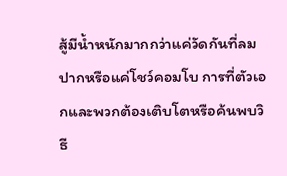สู้มีน้ำหนักมากกว่าแค่วัดกันที่ลมปากหรือแค่โชว์คอมโบ การที่ตัวเอกและพวกต้องเติบโตหรือค้นพบวิธี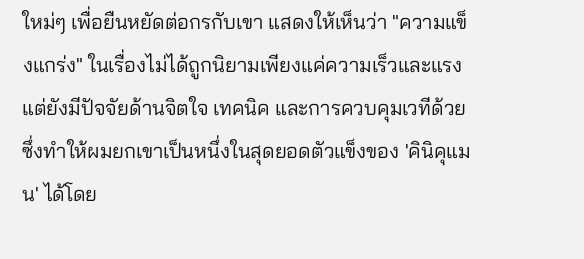ใหม่ๆ เพื่อยืนหยัดต่อกรกับเขา แสดงให้เห็นว่า "ความแข็งแกร่ง" ในเรื่องไม่ได้ถูกนิยามเพียงแค่ความเร็วและแรง แต่ยังมีปัจจัยด้านจิตใจ เทคนิค และการควบคุมเวทีด้วย ซึ่งทำให้ผมยกเขาเป็นหนึ่งในสุดยอดตัวแข็งของ 'คินิคุแมน' ได้โดย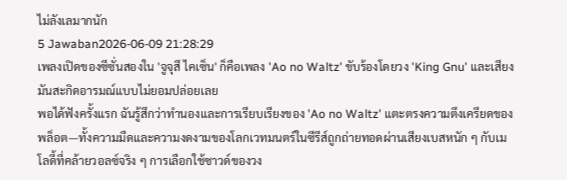ไม่ลังเลมากนัก
5 Jawaban2026-06-09 21:28:29
เพลงเปิดของซีซั่นสองใน 'จูจุสึ ไคเซ็น' ก็คือเพลง 'Ao no Waltz' ขับร้องโดยวง 'King Gnu' และเสียงมันสะกิดอารมณ์แบบไม่ยอมปล่อยเลย
พอได้ฟังครั้งแรก ฉันรู้สึกว่าทำนองและการเรียบเรียงของ 'Ao no Waltz' แตะตรงความตึงเครียดของพล็อต—ทั้งความมืดและความงดงามของโลกเวทมนตร์ในซีรีส์ถูกถ่ายทอดผ่านเสียงเบสหนัก ๆ กับเมโลดี้ที่คล้ายวอลซ์จริง ๆ การเลือกใช้ซาวด์ของวง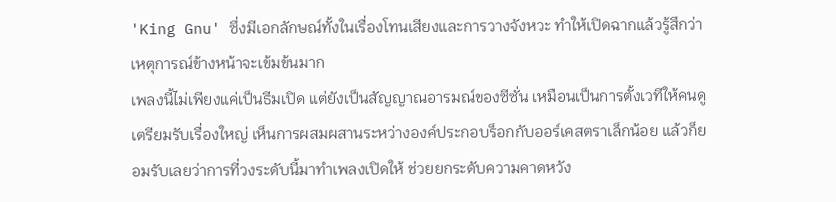'King Gnu' ซึ่งมีเอกลักษณ์ทั้งในเรื่องโทนเสียงและการวางจังหวะ ทำให้เปิดฉากแล้วรู้สึกว่าเหตุการณ์ข้างหน้าจะเข้มข้นมาก
เพลงนี้ไม่เพียงแค่เป็นธีมเปิด แต่ยังเป็นสัญญาณอารมณ์ของซีซั่น เหมือนเป็นการตั้งเวทีให้คนดูเตรียมรับเรื่องใหญ่ เห็นการผสมผสานระหว่างองค์ประกอบร็อกกับออร์เคสตราเล็กน้อย แล้วก็ยอมรับเลยว่าการที่วงระดับนี้มาทำเพลงเปิดให้ ช่วยยกระดับความคาดหวัง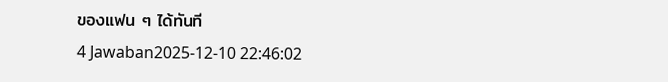ของแฟน ๆ ได้ทันที
4 Jawaban2025-12-10 22:46:02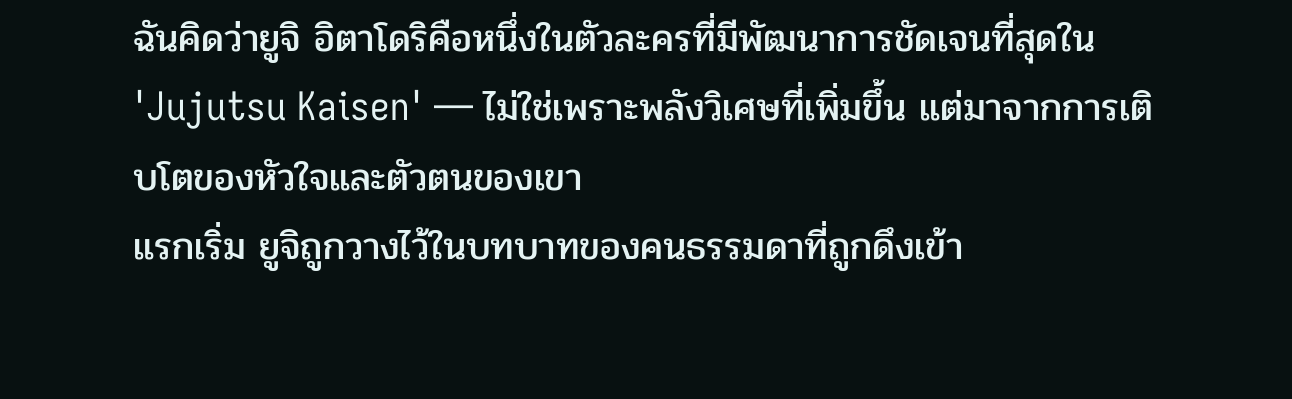ฉันคิดว่ายูจิ อิตาโดริคือหนึ่งในตัวละครที่มีพัฒนาการชัดเจนที่สุดใน 'Jujutsu Kaisen' — ไม่ใช่เพราะพลังวิเศษที่เพิ่มขึ้น แต่มาจากการเติบโตของหัวใจและตัวตนของเขา
แรกเริ่ม ยูจิถูกวางไว้ในบทบาทของคนธรรมดาที่ถูกดึงเข้า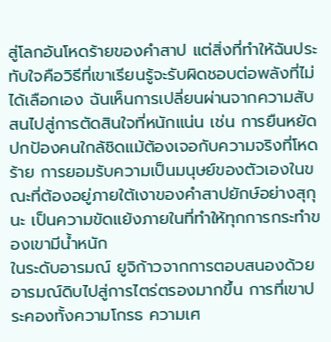สู่โลกอันโหดร้ายของคำสาป แต่สิ่งที่ทำให้ฉันประทับใจคือวิธีที่เขาเรียนรู้จะรับผิดชอบต่อพลังที่ไม่ได้เลือกเอง ฉันเห็นการเปลี่ยนผ่านจากความสับสนไปสู่การตัดสินใจที่หนักแน่น เช่น การยืนหยัดปกป้องคนใกล้ชิดแม้ต้องเจอกับความจริงที่โหดร้าย การยอมรับความเป็นมนุษย์ของตัวเองในขณะที่ต้องอยู่ภายใต้เงาของคำสาปยักษ์อย่างสุกุนะ เป็นความขัดแย้งภายในที่ทำให้ทุกการกระทำของเขามีน้ำหนัก
ในระดับอารมณ์ ยูจิก้าวจากการตอบสนองด้วยอารมณ์ดิบไปสู่การไตร่ตรองมากขึ้น การที่เขาประคองทั้งความโกรธ ความเศ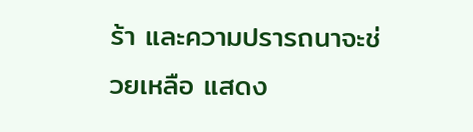ร้า และความปรารถนาจะช่วยเหลือ แสดง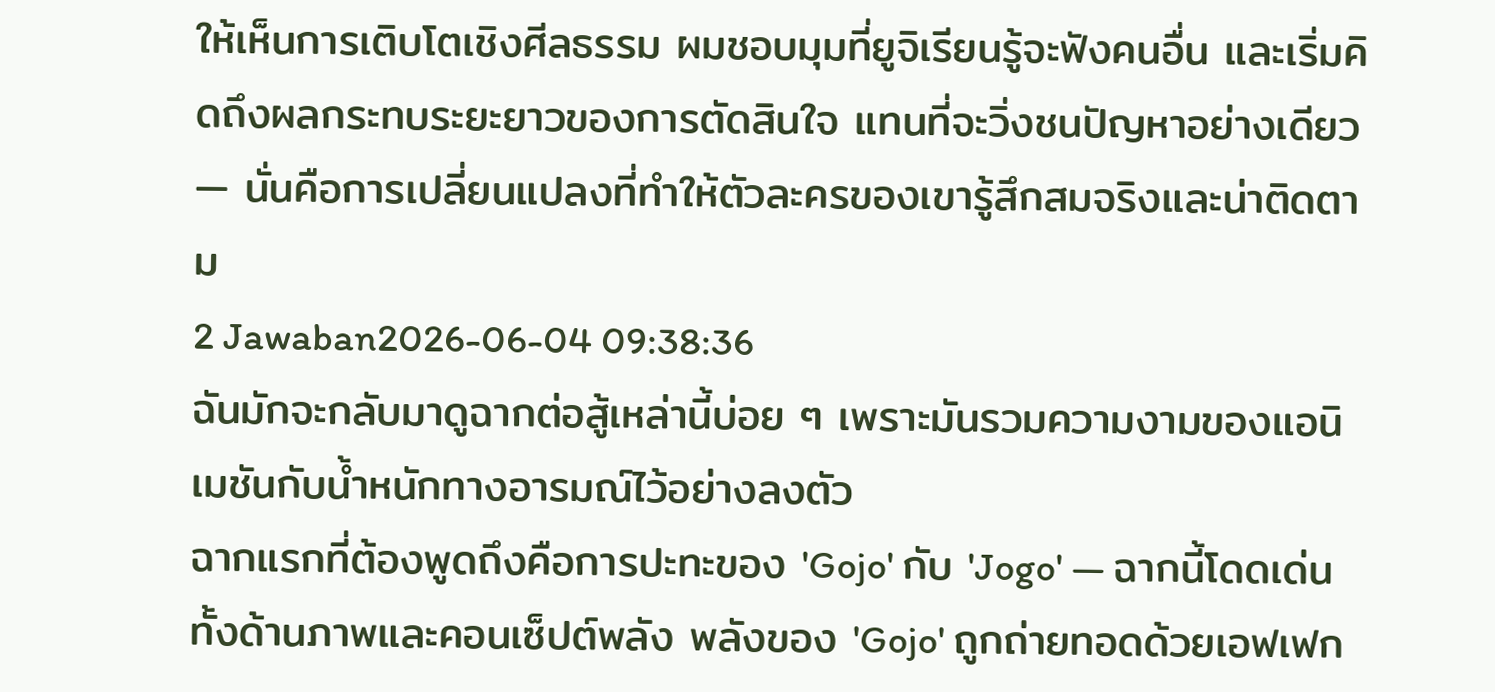ให้เห็นการเติบโตเชิงศีลธรรม ผมชอบมุมที่ยูจิเรียนรู้จะฟังคนอื่น และเริ่มคิดถึงผลกระทบระยะยาวของการตัดสินใจ แทนที่จะวิ่งชนปัญหาอย่างเดียว — นั่นคือการเปลี่ยนแปลงที่ทำให้ตัวละครของเขารู้สึกสมจริงและน่าติดตาม
2 Jawaban2026-06-04 09:38:36
ฉันมักจะกลับมาดูฉากต่อสู้เหล่านี้บ่อย ๆ เพราะมันรวมความงามของแอนิเมชันกับน้ำหนักทางอารมณ์ไว้อย่างลงตัว
ฉากแรกที่ต้องพูดถึงคือการปะทะของ 'Gojo' กับ 'Jogo' — ฉากนี้โดดเด่นทั้งด้านภาพและคอนเซ็ปต์พลัง พลังของ 'Gojo' ถูกถ่ายทอดด้วยเอฟเฟก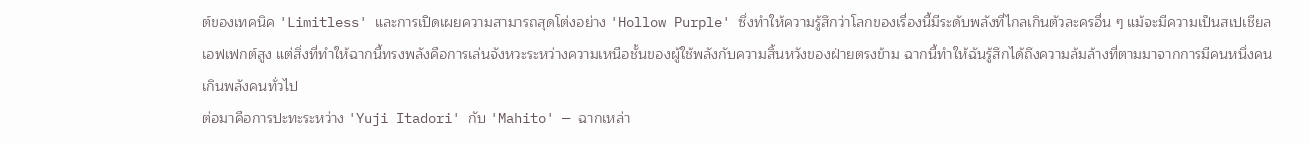ต์ของเทคนิค 'Limitless' และการเปิดเผยความสามารถสุดโต่งอย่าง 'Hollow Purple' ซึ่งทำให้ความรู้สึกว่าโลกของเรื่องนี้มีระดับพลังที่ไกลเกินตัวละครอื่น ๆ แม้จะมีความเป็นสเปเชียลเอฟเฟกต์สูง แต่สิ่งที่ทำให้ฉากนี้ทรงพลังคือการเล่นจังหวะระหว่างความเหนือชั้นของผู้ใช้พลังกับความสิ้นหวังของฝ่ายตรงข้าม ฉากนี้ทำให้ฉันรู้สึกได้ถึงความล้มล้างที่ตามมาจากการมีคนหนึ่งคนเกินพลังคนทั่วไป
ต่อมาคือการปะทะระหว่าง 'Yuji Itadori' กับ 'Mahito' — ฉากเหล่า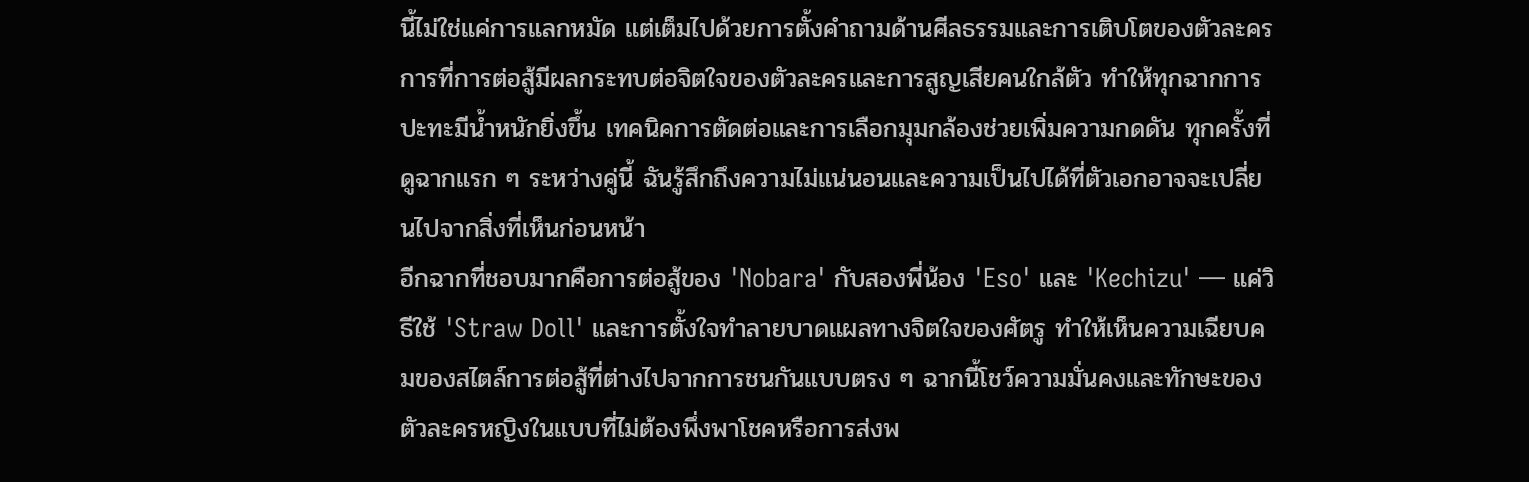นี้ไม่ใช่แค่การแลกหมัด แต่เต็มไปด้วยการตั้งคำถามด้านศีลธรรมและการเติบโตของตัวละคร การที่การต่อสู้มีผลกระทบต่อจิตใจของตัวละครและการสูญเสียคนใกล้ตัว ทำให้ทุกฉากการปะทะมีน้ำหนักยิ่งขึ้น เทคนิคการตัดต่อและการเลือกมุมกล้องช่วยเพิ่มความกดดัน ทุกครั้งที่ดูฉากแรก ๆ ระหว่างคู่นี้ ฉันรู้สึกถึงความไม่แน่นอนและความเป็นไปได้ที่ตัวเอกอาจจะเปลี่ยนไปจากสิ่งที่เห็นก่อนหน้า
อีกฉากที่ชอบมากคือการต่อสู้ของ 'Nobara' กับสองพี่น้อง 'Eso' และ 'Kechizu' — แค่วิธีใช้ 'Straw Doll' และการตั้งใจทำลายบาดแผลทางจิตใจของศัตรู ทำให้เห็นความเฉียบคมของสไตล์การต่อสู้ที่ต่างไปจากการชนกันแบบตรง ๆ ฉากนี้โชว์ความมั่นคงและทักษะของตัวละครหญิงในแบบที่ไม่ต้องพึ่งพาโชคหรือการส่งพ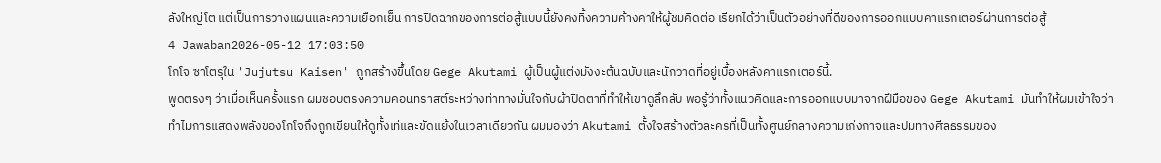ลังใหญ่โต แต่เป็นการวางแผนและความเยือกเย็น การปิดฉากของการต่อสู้แบบนี้ยังคงทิ้งความค้างคาให้ผู้ชมคิดต่อ เรียกได้ว่าเป็นตัวอย่างที่ดีของการออกแบบคาแรกเตอร์ผ่านการต่อสู้
4 Jawaban2026-05-12 17:03:50
โกโจ ซาโตรุใน 'Jujutsu Kaisen' ถูกสร้างขึ้นโดย Gege Akutami ผู้เป็นผู้แต่งมังงะต้นฉบับและนักวาดที่อยู่เบื้องหลังคาแรกเตอร์นี้.
พูดตรงๆ ว่าเมื่อเห็นครั้งแรก ผมชอบตรงความคอนทราสต์ระหว่างท่าทางมั่นใจกับผ้าปิดตาที่ทำให้เขาดูลึกลับ พอรู้ว่าทั้งแนวคิดและการออกแบบมาจากฝีมือของ Gege Akutami มันทำให้ผมเข้าใจว่าทำไมการแสดงพลังของโกโจถึงถูกเขียนให้ดูทั้งเท่และขัดแย้งในเวลาเดียวกัน ผมมองว่า Akutami ตั้งใจสร้างตัวละครที่เป็นทั้งศูนย์กลางความเก่งกาจและปมทางศีลธรรมของ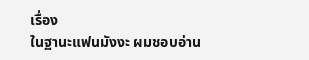เรื่อง
ในฐานะแฟนมังงะ ผมชอบอ่าน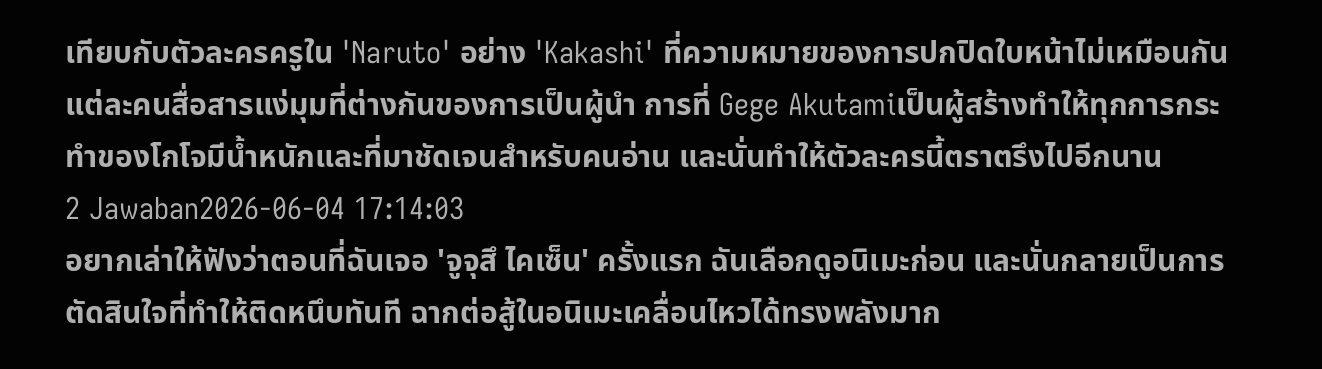เทียบกับตัวละครครูใน 'Naruto' อย่าง 'Kakashi' ที่ความหมายของการปกปิดใบหน้าไม่เหมือนกัน แต่ละคนสื่อสารแง่มุมที่ต่างกันของการเป็นผู้นำ การที่ Gege Akutamiเป็นผู้สร้างทำให้ทุกการกระทำของโกโจมีน้ำหนักและที่มาชัดเจนสำหรับคนอ่าน และนั่นทำให้ตัวละครนี้ตราตรึงไปอีกนาน
2 Jawaban2026-06-04 17:14:03
อยากเล่าให้ฟังว่าตอนที่ฉันเจอ 'จูจุสึ ไคเซ็น' ครั้งแรก ฉันเลือกดูอนิเมะก่อน และนั่นกลายเป็นการตัดสินใจที่ทำให้ติดหนึบทันที ฉากต่อสู้ในอนิเมะเคลื่อนไหวได้ทรงพลังมาก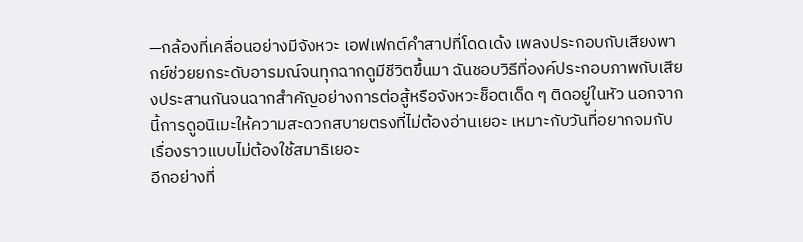—กล้องที่เคลื่อนอย่างมีจังหวะ เอฟเฟกต์คำสาปที่โดดเด้ง เพลงประกอบกับเสียงพากย์ช่วยยกระดับอารมณ์จนทุกฉากดูมีชีวิตขึ้นมา ฉันชอบวิธีที่องค์ประกอบภาพกับเสียงประสานกันจนฉากสำคัญอย่างการต่อสู้หรือจังหวะช็อตเด็ด ๆ ติดอยู่ในหัว นอกจากนี้การดูอนิเมะให้ความสะดวกสบายตรงที่ไม่ต้องอ่านเยอะ เหมาะกับวันที่อยากจมกับเรื่องราวแบบไม่ต้องใช้สมาธิเยอะ
อีกอย่างที่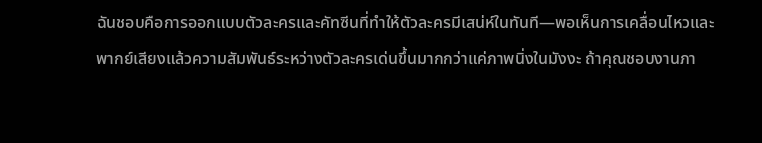ฉันชอบคือการออกแบบตัวละครและคัทซีนที่ทำให้ตัวละครมีเสน่ห์ในทันที—พอเห็นการเคลื่อนไหวและพากย์เสียงแล้วความสัมพันธ์ระหว่างตัวละครเด่นขึ้นมากกว่าแค่ภาพนิ่งในมังงะ ถ้าคุณชอบงานภา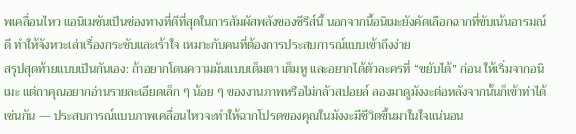พเคลื่อนไหว แอนิเมชันเป็นช่องทางที่ดีที่สุดในการสัมผัสพลังของซีรีส์นี้ นอกจากนี้อนิเมะยังคัดเลือกฉากที่ขับเน้นอารมณ์ดี ทำให้จังหวะเล่าเรื่องกระชับและเร้าใจ เหมาะกับคนที่ต้องการประสบการณ์แบบเข้าถึงง่าย
สรุปสุดท้ายแบบเป็นกันเอง: ถ้าอยากโดนความมันแบบเต็มตา เต็มหู และอยากได้ตัวละครที่ “ขยับได้” ก่อน ให้เริ่มจากอนิเมะ แต่ถาคุณอยากอ่านรายละเอียดเล็ก ๆ น้อย ๆ ของงานภาพหรือไม่กลัวสปอยล์ ลองมาดูมังงะต่อหลังจากนั้นก็เข้าท่าได้เช่นกัน — ประสบการณ์แบบภาพเคลื่อนไหวจะทำให้ฉากโปรดของคุณในมังงะมีชีวิตขึ้นมาในใจแน่นอน